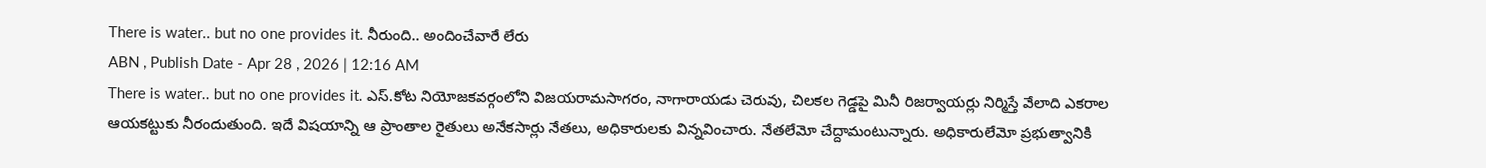There is water.. but no one provides it. నీరుంది.. అందించేవారే లేరు
ABN , Publish Date - Apr 28 , 2026 | 12:16 AM
There is water.. but no one provides it. ఎస్.కోట నియోజకవర్గంలోని విజయరామసాగరం, నాగారాయడు చెరువు, చిలకల గెడ్డపై మినీ రిజర్వాయర్లు నిర్మిస్తే వేలాది ఎకరాల ఆయకట్టుకు నీరందుతుంది. ఇదే విషయాన్ని ఆ ప్రాంతాల రైతులు అనేకసార్లు నేతలు, అధికారులకు విన్నవించారు. నేతలేమో చేద్దామంటున్నారు. అధికారులేమో ప్రభుత్వానికి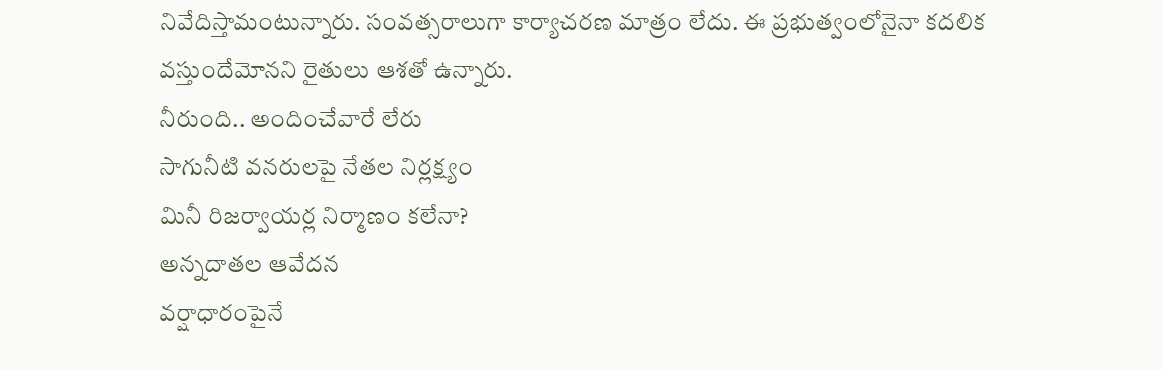నివేదిస్తామంటున్నారు. సంవత్సరాలుగా కార్యాచరణ మాత్రం లేదు. ఈ ప్రభుత్వంలోనైనా కదలిక వస్తుందేమోనని రైతులు ఆశతో ఉన్నారు.
నీరుంది.. అందించేవారే లేరు
సాగునీటి వనరులపై నేతల నిర్లక్ష్యం
మినీ రిజర్వాయర్ల నిర్మాణం కలేనా?
అన్నదాతల ఆవేదన
వర్షాధారంపైనే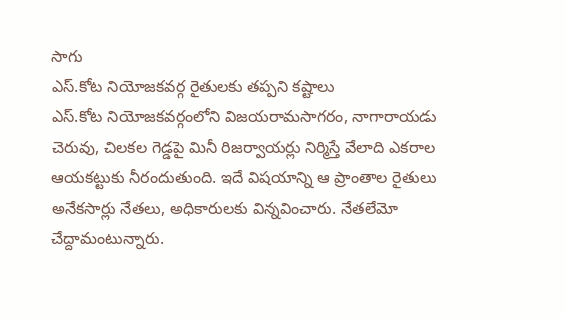సాగు
ఎస్.కోట నియోజకవర్గ రైతులకు తప్పని కష్టాలు
ఎస్.కోట నియోజకవర్గంలోని విజయరామసాగరం, నాగారాయడు చెరువు, చిలకల గెడ్డపై మినీ రిజర్వాయర్లు నిర్మిస్తే వేలాది ఎకరాల ఆయకట్టుకు నీరందుతుంది. ఇదే విషయాన్ని ఆ ప్రాంతాల రైతులు అనేకసార్లు నేతలు, అధికారులకు విన్నవించారు. నేతలేమో చేద్దామంటున్నారు.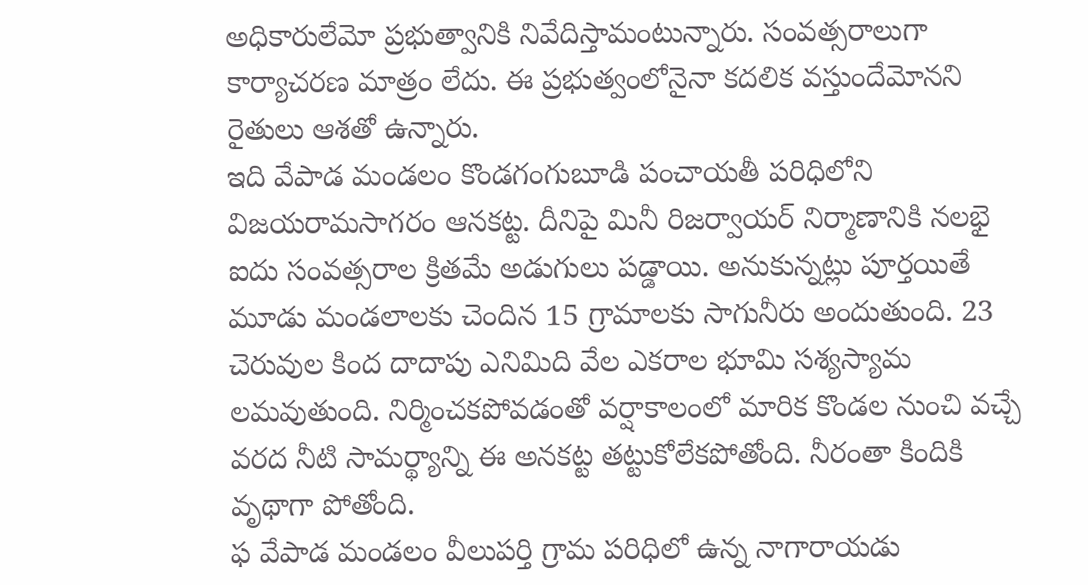అధికారులేమో ప్రభుత్వానికి నివేదిస్తామంటున్నారు. సంవత్సరాలుగా కార్యాచరణ మాత్రం లేదు. ఈ ప్రభుత్వంలోనైనా కదలిక వస్తుందేమోనని రైతులు ఆశతో ఉన్నారు.
ఇది వేపాడ మండలం కొండగంగుబూడి పంచాయతీ పరిధిలోని విజయరామసాగరం ఆనకట్ట. దీనిపై మినీ రిజర్వాయర్ నిర్మాణానికి నలభై ఐదు సంవత్సరాల క్రితమే అడుగులు పడ్డాయి. అనుకున్నట్లు పూర్తయితే మూడు మండలాలకు చెందిన 15 గ్రామాలకు సాగునీరు అందుతుంది. 23 చెరువుల కింద దాదాపు ఎనిమిది వేల ఎకరాల భూమి సశ్యస్యామ లమవుతుంది. నిర్మించకపోవడంతో వర్షాకాలంలో మారిక కొండల నుంచి వచ్చే వరద నీటి సామర్థ్యాన్ని ఈ అనకట్ట తట్టుకోలేకపోతోంది. నీరంతా కిందికి వృథాగా పోతోంది.
ఫ వేపాడ మండలం వీలుపర్తి గ్రామ పరిధిలో ఉన్న నాగారాయడు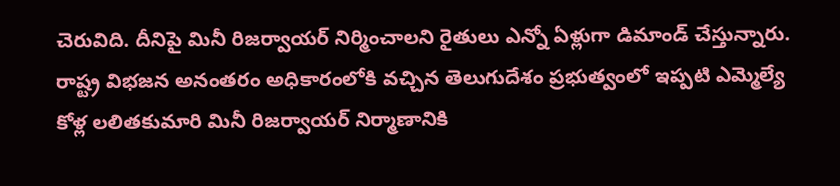చెరువిది. దీనిపై మినీ రిజర్వాయర్ నిర్మించాలని రైతులు ఎన్నో ఏళ్లుగా డిమాండ్ చేస్తున్నారు. రాష్ట్ర విభజన అనంతరం అధికారంలోకి వచ్చిన తెలుగుదేశం ప్రభుత్వంలో ఇప్పటి ఎమ్మెల్యే కోళ్ల లలితకుమారి మినీ రిజర్వాయర్ నిర్మాణానికి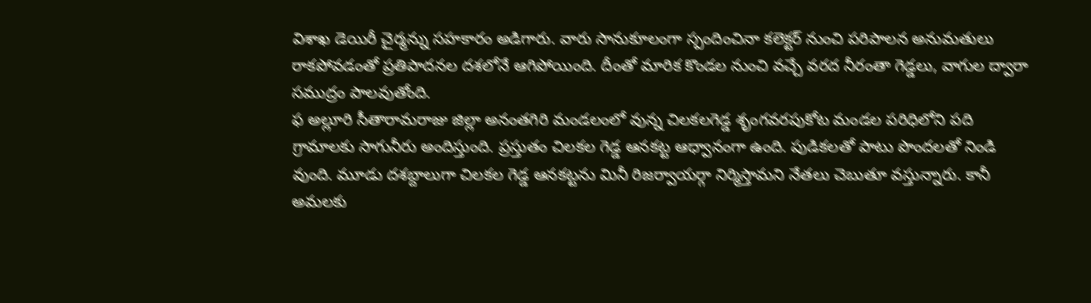విశాఖ డెయిరీ చైర్మన్ను సహకారం అడిగారు. వారు సానుకూలంగా స్పందించినా కలెక్టర్ నుంచి పరిపాలన అనుమతులు రాకపోవడంతో ప్రతిపాదనల దశలోనే ఆగిపోయింది. దీంతో మారిక కొండల నుంచి వచ్చే వరద నీరంతా గెడ్డలు, వాగుల ద్వారా సముద్రం పాలవుతోంది.
ఫ అల్లూరి సీతారామరాజు జిల్లా అనంతగిరి మండలంలో వున్న చిలకలగెడ్డ శృంగవరపుకోట మండల పరిధిలోని పది గ్రామాలకు సాగునీరు అందిస్తుంది. ప్రస్తుతం చిలకల గెడ్డ ఆనకట్ట ఆధ్వానంగా ఉంది. పుడికలతో పాటు పొందలతో నిండి వుంది. మూడు దశబ్దాలుగా చిలకల గెడ్డ ఆనకట్టను మినీ రిజర్వాయర్గా నిర్మిస్తామని నేతలు చెబుతూ వస్తున్నారు. కానీ అమలకు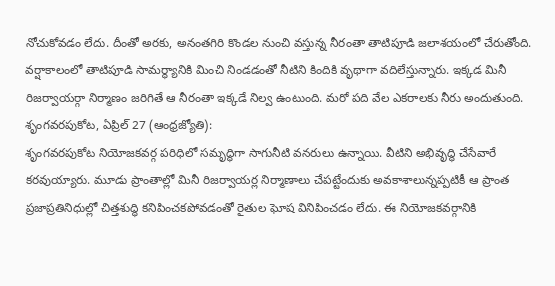నోచుకోవడం లేదు. దీంతో అరకు, అనంతగిరి కొండల నుంచి వస్తున్న నీరంతా తాటిపూడి జలాశయంలో చేరుతోంది. వర్షాకాలంలో తాటిపూడి సామర్థ్యానికి మించి నిండడంతో నీటిని కిందికి వృథాగా వదిలేస్తున్నారు. ఇక్కడ మినీ రిజర్వాయర్గా నిర్మాణం జరిగితే ఆ నీరంతా ఇక్కడే నిల్వ ఉంటుంది. మరో పది వేల ఎకరాలకు నీరు అందుతుంది.
శృంగవరపుకోట, ఏప్రిల్ 27 (ఆంధ్రజ్యోతి):
శృంగవరపుకోట నియోజకవర్గ పరిధిలో సమృద్ధిగా సాగునీటి వనరులు ఉన్నాయి. వీటిని అభివృద్ధి చేసేవారే కరవుయ్యారు. మూడు ప్రాంతాల్లో మినీ రిజర్వాయర్ల నిర్మాణాలు చేపట్టేందుకు అవకాశాలున్నప్పటికీ ఆ ప్రాంత ప్రజాప్రతినిధుల్లో చిత్తశుద్ధి కనిపించకపోవడంతో రైతుల ఘోష వినిపించడం లేదు. ఈ నియోజకవర్గానికి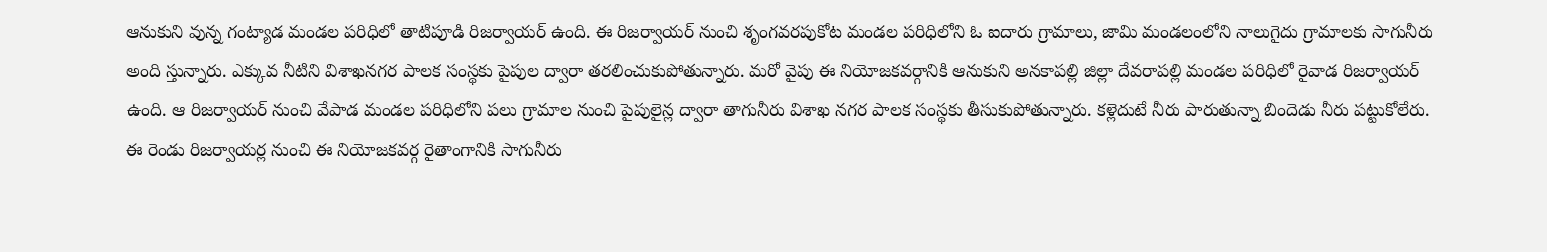ఆనుకుని వున్న గంట్యాడ మండల పరిధిలో తాటిపూడి రిజర్వాయర్ ఉంది. ఈ రిజర్వాయర్ నుంచి శృంగవరపుకోట మండల పరిధిలోని ఓ ఐదారు గ్రామాలు, జామి మండలంలోని నాలుగైదు గ్రామాలకు సాగునీరు అంది స్తున్నారు. ఎక్కువ నీటిని విశాఖనగర పాలక సంస్థకు పైపుల ద్వారా తరలించుకుపోతున్నారు. మరో వైపు ఈ నియోజకవర్గానికి ఆనుకుని అనకాపల్లి జిల్లా దేవరాపల్లి మండల పరిధిలో రైవాడ రిజర్వాయర్ ఉంది. ఆ రిజర్వాయర్ నుంచి వేపాడ మండల పరిధిలోని పలు గ్రామాల నుంచి పైపులైన్ల ద్వారా తాగునీరు విశాఖ నగర పాలక సంస్థకు తీసుకుపోతున్నారు. కళ్లెదుటే నీరు పారుతున్నా బిందెడు నీరు పట్టుకోలేరు. ఈ రెండు రిజర్వాయర్ల నుంచి ఈ నియోజకవర్గ రైతాంగానికి సాగునీరు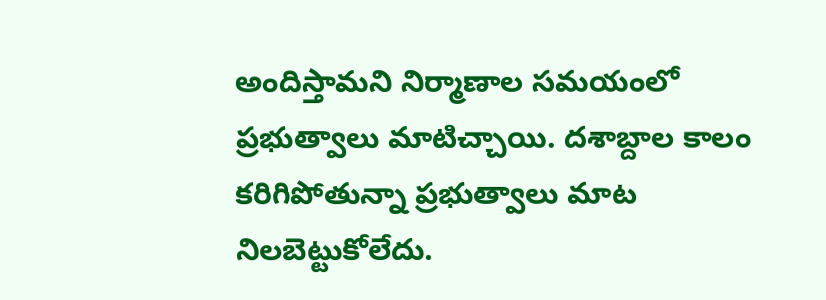అందిస్తామని నిర్మాణాల సమయంలో ప్రభుత్వాలు మాటిచ్చాయి. దశాబ్దాల కాలం కరిగిపోతున్నా ప్రభుత్వాలు మాట నిలబెట్టుకోలేదు.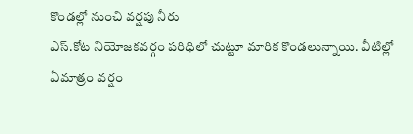కొండల్లో నుంచి వర్షపు నీరు
ఎస్.కోట నియోజకవర్గం పరిధిలో చుట్టూ మారిక కొండలున్నాయి. వీటిల్లో ఏమాత్రం వర్షం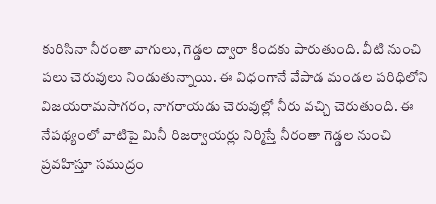కురిసినా నీరంతా వాగులు, గెడ్డల ద్వారా కిందకు పారుతుంది. వీటి నుంచి పలు చెరువులు నిండుతున్నాయి. ఈ విధంగానే వేపాడ మండల పరిధిలోని విజయరామసాగరం, నాగరాయడు చెరువుల్లో నీరు వచ్చి చెరుతుంది. ఈ నేపథ్యంలో వాటిపై మినీ రిజర్వాయర్లు నిర్మిస్తే నీరంతా గెడ్డల నుంచి ప్రవహిస్తూ సముద్రం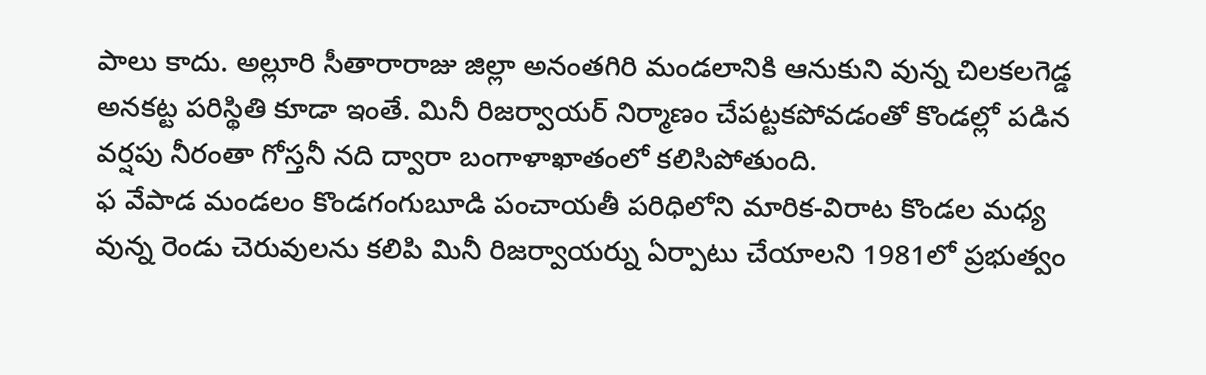పాలు కాదు. అల్లూరి సీతారారాజు జిల్లా అనంతగిరి మండలానికి ఆనుకుని వున్న చిలకలగెడ్డ అనకట్ట పరిస్థితి కూడా ఇంతే. మినీ రిజర్వాయర్ నిర్మాణం చేపట్టకపోవడంతో కొండల్లో పడిన వర్షపు నీరంతా గోస్తనీ నది ద్వారా బంగాళాఖాతంలో కలిసిపోతుంది.
ఫ వేపాడ మండలం కొండగంగుబూడి పంచాయతీ పరిధిలోని మారిక-విరాట కొండల మధ్య వున్న రెండు చెరువులను కలిపి మినీ రిజర్వాయర్ను ఏర్పాటు చేయాలని 1981లో ప్రభుత్వం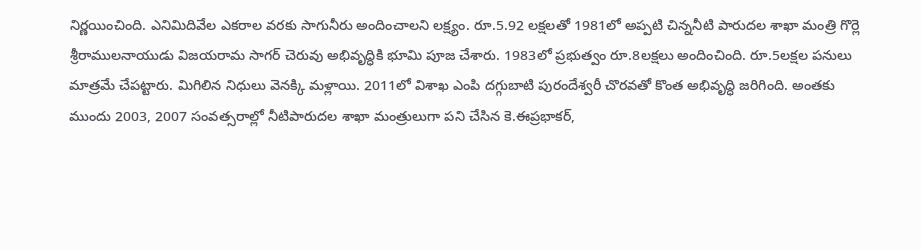నిర్ణయించింది. ఎనిమిదివేల ఎకరాల వరకు సాగునీరు అందించాలని లక్ష్యం. రూ.5.92 లక్షలతో 1981లో అప్పటి చిన్ననీటి పారుదల శాఖా మంత్రి గొర్లె శ్రీరాములనాయుడు విజయరామ సాగర్ చెరువు అభివృద్ధికి భూమి పూజ చేశారు. 1983లో ప్రభుత్వం రూ.8లక్షలు అందించింది. రూ.5లక్షల పనులు మాత్రమే చేపట్టారు. మిగిలిన నిధులు వెనక్కి మళ్లాయి. 2011లో విశాఖ ఎంపి దగ్గుబాటి పురందేశ్వరీ చొరవతో కొంత అభివృద్ధి జరిగింది. అంతకు ముందు 2003, 2007 సంవత్సరాల్లో నీటిపారుదల శాఖా మంత్రులుగా పని చేసిన కె.ఈప్రభాకర్,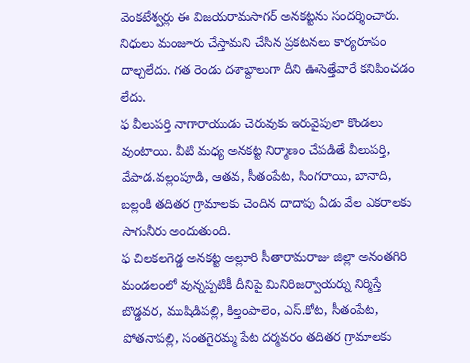వెంకటేశ్వర్లు ఈ విజయరామసాగర్ అనకట్టను సందర్శించారు. నిధులు మంజూరు చేస్తామని చేసిన ప్రకటనలు కార్యరూపం దాల్చలేదు. గత రెండు దశాబ్దాలుగా దీని ఊసెత్తేవారే కనిపించడం లేదు.
ఫ వీలుపర్తి నాగారాయుడు చెరువుకు ఇరువైపులా కొండలు వుంటాయి. వీటి మధ్య అనకట్ట నిర్మాణం చేపడితే వీలుపర్తి, వేపాడ.వల్లంపూడి, ఆతవ, సీతంపేట, సింగరాయి, బానాది, బల్లంకి తదితర గ్రామాలకు చెందిన దాదాపు ఏడు వేల ఎకరాలకు సాగునీరు అందుతుంది.
ఫ చిలకలగెడ్డ అనకట్ట అల్లూరి సీతారామరాజు జిల్లా అనంతగిరి మండలంలో వున్నప్పటికీ దీనిపై మినిరిజర్వాయర్ను నిర్మిస్తే బొడ్డవర, ముషిడిపల్లి, కిల్తంపాలెం, ఎస్.కోట, సీతంపేట, పోతనాపల్లి, సంతగైరమ్మ పేట దర్మవరం తదితర గ్రామాలకు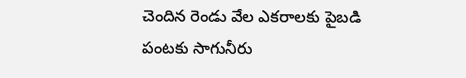చెందిన రెండు వేల ఎకరాలకు పైబడి పంటకు సాగునీరు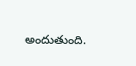అందుతుంది.